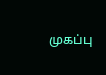முகப்பு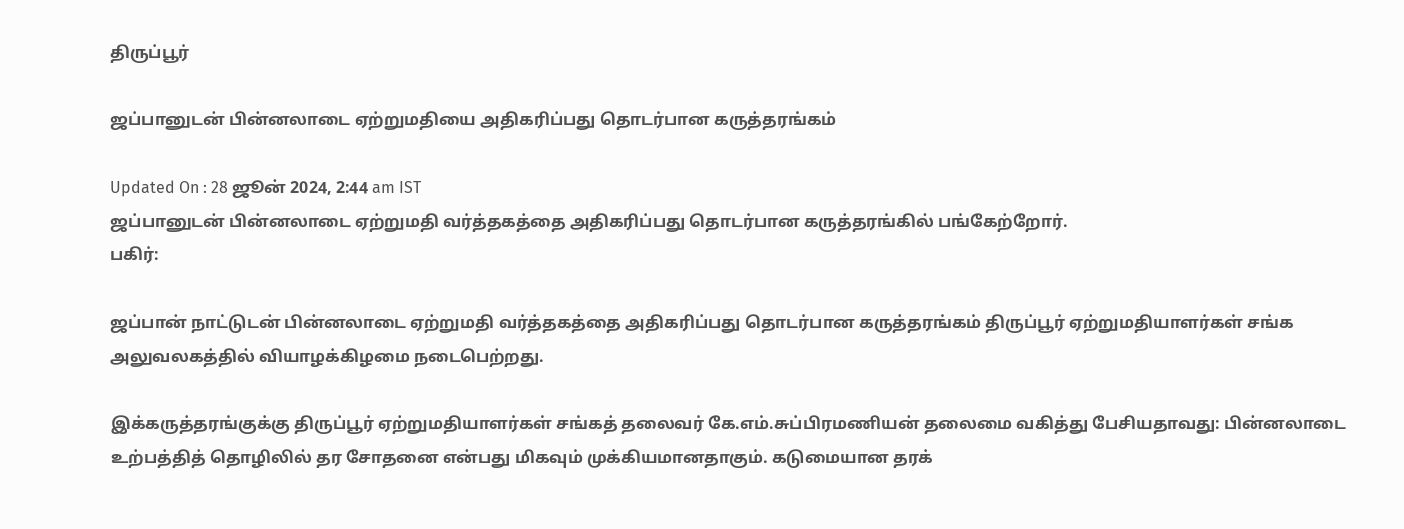திருப்பூர்

ஜப்பானுடன் பின்னலாடை ஏற்றுமதியை அதிகரிப்பது தொடர்பான கருத்தரங்கம்

Updated On : 28 ஜூன் 2024, 2:44 am IST
ஜப்பானுடன் பின்னலாடை ஏற்றுமதி வர்த்தகத்தை அதிகரிப்பது தொடர்பான கருத்தரங்கில் பங்கேற்றோர்.
பகிர்:

ஜப்பான் நாட்டுடன் பின்னலாடை ஏற்றுமதி வர்த்தகத்தை அதிகரிப்பது தொடர்பான கருத்தரங்கம் திருப்பூர் ஏற்றுமதியாளர்கள் சங்க அலுவலகத்தில் வியாழக்கிழமை நடைபெற்றது.

இக்கருத்தரங்குக்கு திருப்பூர் ஏற்றுமதியாளர்கள் சங்கத் தலைவர் கே.எம்.சுப்பிரமணியன் தலைமை வகித்து பேசியதாவது: பின்னலாடை உற்பத்தித் தொழிலில் தர சோதனை என்பது மிகவும் முக்கியமானதாகும். கடுமையான தரக்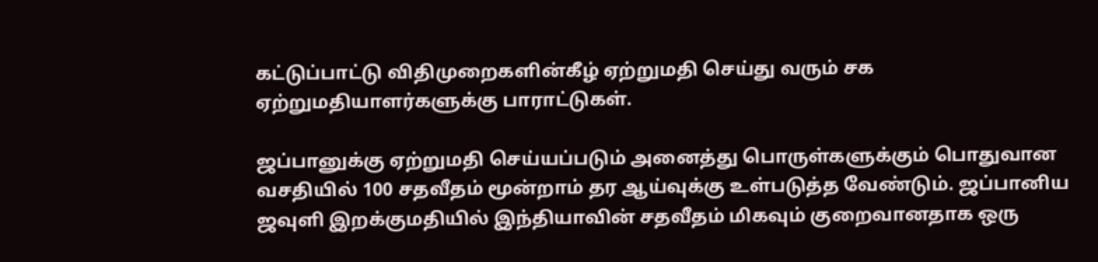கட்டுப்பாட்டு விதிமுறைகளின்கீழ் ஏற்றுமதி செய்து வரும் சக ஏற்றுமதியாளர்களுக்கு பாராட்டுகள்.

ஜப்பானுக்கு ஏற்றுமதி செய்யப்படும் அனைத்து பொருள்களுக்கும் பொதுவான வசதியில் 100 சதவீதம் மூன்றாம் தர ஆய்வுக்கு உள்படுத்த வேண்டும். ஜப்பானிய ஜவுளி இறக்குமதியில் இந்தியாவின் சதவீதம் மிகவும் குறைவானதாக ஒரு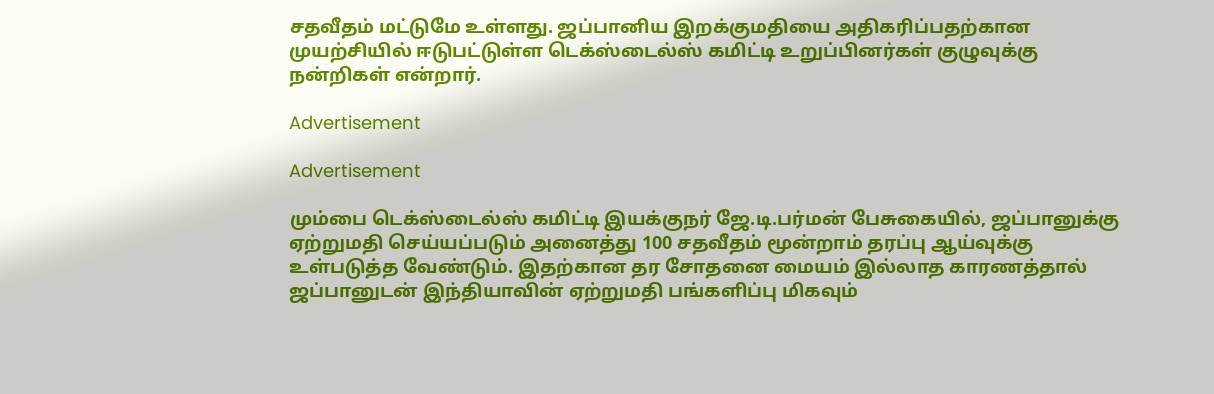சதவீதம் மட்டுமே உள்ளது. ஜப்பானிய இறக்குமதியை அதிகரிப்பதற்கான முயற்சியில் ஈடுபட்டுள்ள டெக்ஸ்டைல்ஸ் கமிட்டி உறுப்பினர்கள் குழுவுக்கு நன்றிகள் என்றார்.

Advertisement

Advertisement

மும்பை டெக்ஸ்டைல்ஸ் கமிட்டி இயக்குநர் ஜே.டி.பர்மன் பேசுகையில், ஜப்பானுக்கு ஏற்றுமதி செய்யப்படும் அனைத்து 100 சதவீதம் மூன்றாம் தரப்பு ஆய்வுக்கு உள்படுத்த வேண்டும். இதற்கான தர சோதனை மையம் இல்லாத காரணத்தால் ஜப்பானுடன் இந்தியாவின் ஏற்றுமதி பங்களிப்பு மிகவும்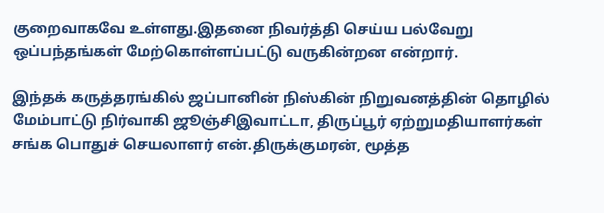குறைவாகவே உள்ளது.இதனை நிவர்த்தி செய்ய பல்வேறு ஒப்பந்தங்கள் மேற்கொள்ளப்பட்டு வருகின்றன என்றார்.

இந்தக் கருத்தரங்கில் ஜப்பானின் நிஸ்கின் நிறுவனத்தின் தொழில் மேம்பாட்டு நிர்வாகி ஜூஞ்சிஇவாட்டா, திருப்பூர் ஏற்றுமதியாளர்கள் சங்க பொதுச் செயலாளர் என்.திருக்குமரன், மூத்த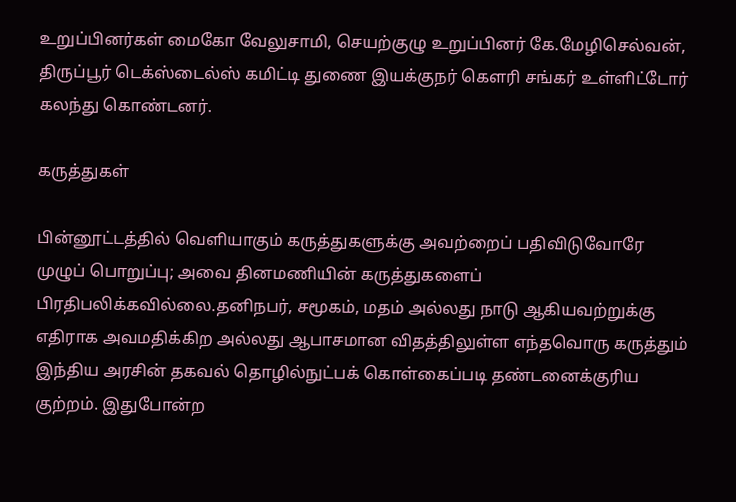உறுப்பினர்கள் மைகோ வேலுசாமி, செயற்குழு உறுப்பினர் கே.மேழிசெல்வன், திருப்பூர் டெக்ஸ்டைல்ஸ் கமிட்டி துணை இயக்குநர் கெளரி சங்கர் உள்ளிட்டோர் கலந்து கொண்டனர்.

கருத்துகள்

பின்னூட்டத்தில் வெளியாகும் கருத்துகளுக்கு அவற்றைப் பதிவிடுவோரே முழுப் பொறுப்பு; அவை தினமணியின் கருத்துகளைப் பிரதிபலிக்கவில்லை.தனிநபர், சமூகம், மதம் அல்லது நாடு ஆகியவற்றுக்கு எதிராக அவமதிக்கிற அல்லது ஆபாசமான விதத்திலுள்ள எந்தவொரு கருத்தும் இந்திய அரசின் தகவல் தொழில்நுட்பக் கொள்கைப்படி தண்டனைக்குரிய குற்றம். இதுபோன்ற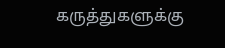கருத்துகளுக்கு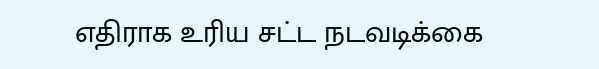எதிராக உரிய சட்ட நடவடிக்கை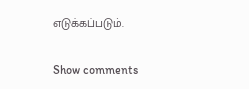எடுக்கப்படும்.

Show comments